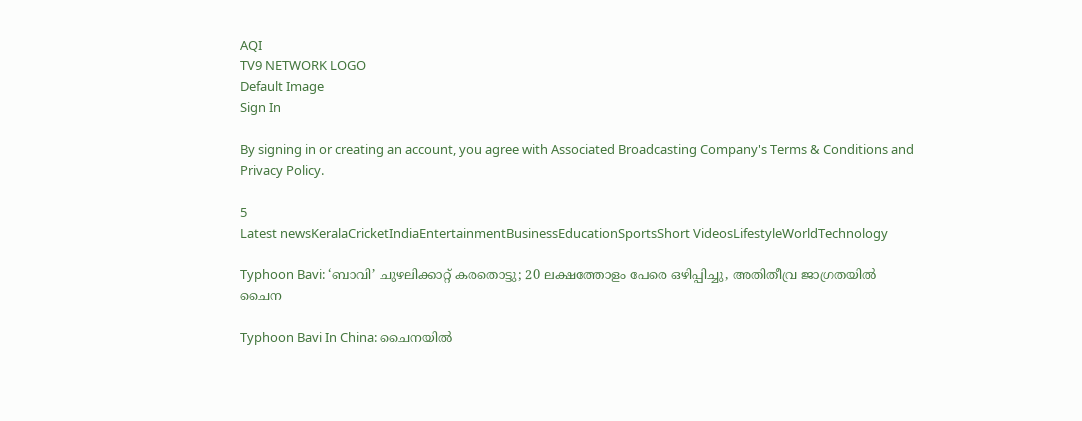AQI
TV9 NETWORK LOGO
Default Image
Sign In

By signing in or creating an account, you agree with Associated Broadcasting Company's Terms & Conditions and Privacy Policy.

5
Latest newsKeralaCricketIndiaEntertainmentBusinessEducationSportsShort VideosLifestyleWorldTechnology

Typhoon Bavi: ‘ബാവി’ ചുഴലിക്കാറ്റ് കരതൊട്ടു; 20 ലക്ഷത്തോളം പേരെ ഒഴിപ്പിച്ചു, അതിതീവ്ര ജാഗ്രതയിൽ ചൈന

Typhoon Bavi In China: ചൈനയിൽ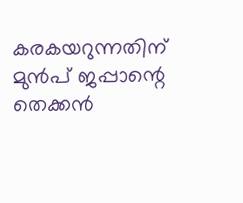കരകയറുന്നതിന് മുൻപ് ജപ്പാന്റെ തെക്കൻ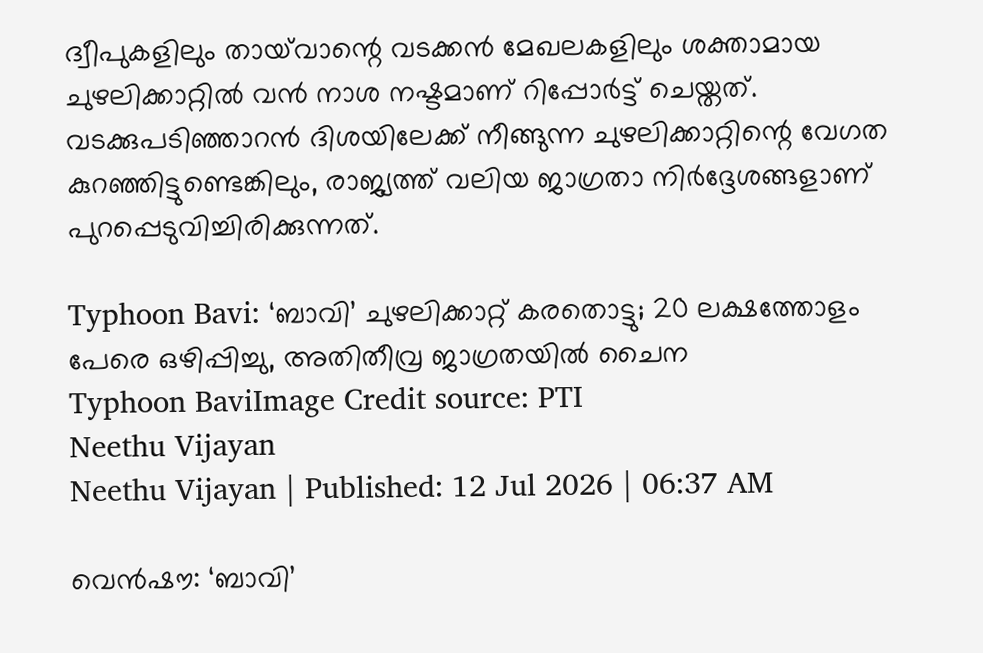ദ്വീപുകളിലും തായ്‌വാന്റെ വടക്കൻ മേഖലകളിലും ശക്താമായ ചുഴലിക്കാറ്റിൽ വൻ നാശ നഷ്ടമാണ് റിപ്പോർട്ട് ചെയ്തത്. വടക്കുപടിഞ്ഞാറൻ ദിശയിലേക്ക് നീങ്ങുന്ന ചുഴലിക്കാറ്റിന്റെ വേഗത കുറഞ്ഞിട്ടുണ്ടെങ്കിലും, രാജ്യത്ത് വലിയ ജാഗ്രതാ നിർദ്ദേശങ്ങളാണ് പുറപ്പെടുവിച്ചിരിക്കുന്നത്.

Typhoon Bavi: ‘ബാവി’ ചുഴലിക്കാറ്റ് കരതൊട്ടു; 20 ലക്ഷത്തോളം പേരെ ഒഴിപ്പിച്ചു, അതിതീവ്ര ജാഗ്രതയിൽ ചൈന
Typhoon BaviImage Credit source: PTI
Neethu Vijayan
Neethu Vijayan | Published: 12 Jul 2026 | 06:37 AM

വെൻഷൗ: ‘ബാവി’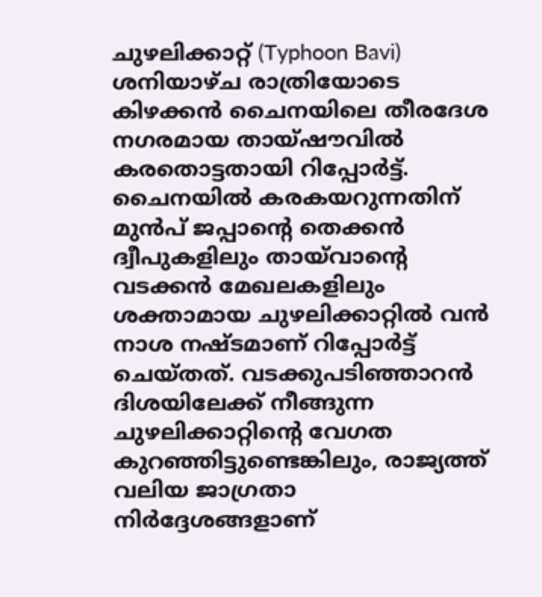ചുഴലിക്കാറ്റ് (Typhoon Bavi) ശനിയാഴ്ച രാത്രിയോടെ കിഴക്കൻ ചൈനയിലെ തീരദേശ നഗരമായ തായ്‌ഷൗവിൽ കരതൊട്ടതായി റിപ്പോർട്ട്. ചൈനയിൽ കരകയറുന്നതിന് മുൻപ് ജപ്പാന്റെ തെക്കൻ ദ്വീപുകളിലും തായ്‌വാന്റെ വടക്കൻ മേഖലകളിലും ശക്താമായ ചുഴലിക്കാറ്റിൽ വൻ നാശ നഷ്ടമാണ് റിപ്പോർട്ട് ചെയ്തത്. വടക്കുപടിഞ്ഞാറൻ ദിശയിലേക്ക് നീങ്ങുന്ന ചുഴലിക്കാറ്റിന്റെ വേഗത കുറഞ്ഞിട്ടുണ്ടെങ്കിലും, രാജ്യത്ത് വലിയ ജാഗ്രതാ നിർദ്ദേശങ്ങളാണ്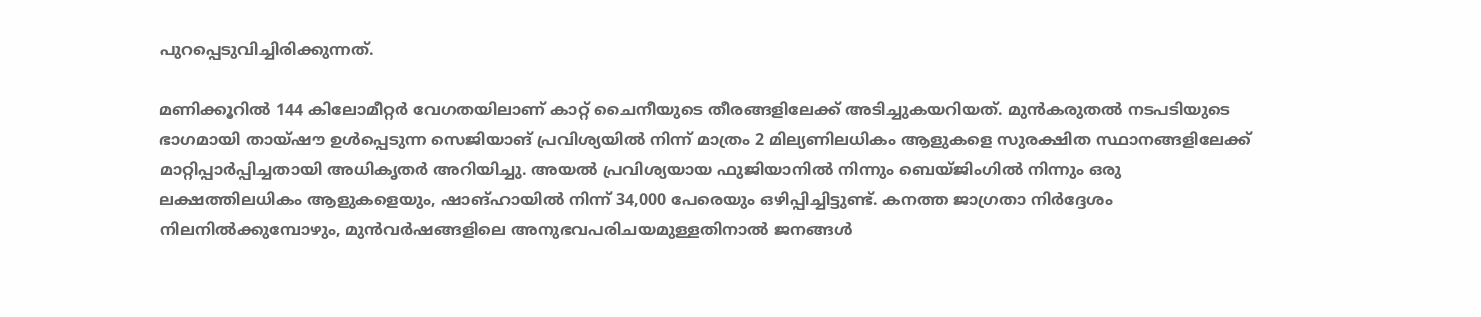പുറപ്പെടുവിച്ചിരിക്കുന്നത്.

മണിക്കൂറിൽ 144 കിലോമീറ്റർ വേഗതയിലാണ് കാറ്റ് ചൈനീയുടെ തീരങ്ങളിലേക്ക് അടിച്ചുകയറിയത്. മുൻകരുതൽ നടപടിയുടെ ഭാഗമായി തായ്‌ഷൗ ഉൾപ്പെടുന്ന സെജിയാങ് പ്രവിശ്യയിൽ നിന്ന് മാത്രം 2 മില്യണിലധികം ആളുകളെ സുരക്ഷിത സ്ഥാനങ്ങളിലേക്ക് മാറ്റിപ്പാർപ്പിച്ചതായി അധികൃതർ അറിയിച്ചു. അയൽ പ്രവിശ്യയായ ഫുജിയാനിൽ നിന്നും ബെയ്ജിംഗിൽ നിന്നും ഒരു ലക്ഷത്തിലധികം ആളുകളെയും, ഷാങ്ഹായിൽ നിന്ന് 34,000 പേരെയും ഒഴിപ്പിച്ചിട്ടുണ്ട്. കനത്ത ജാഗ്രതാ നിർദ്ദേശം നിലനിൽക്കുമ്പോഴും, മുൻവർഷങ്ങളിലെ അനുഭവപരിചയമുള്ളതിനാൽ ജനങ്ങൾ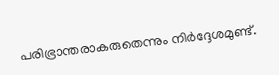പരിഭ്രാന്തരാകരുതെന്നും നിർദ്ദേശമുണ്ട്.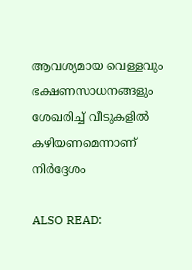ആവശ്യമായ വെള്ളവും ഭക്ഷണസാധനങ്ങളും ശേഖരിച്ച് വീടുകളിൽ കഴിയണമെന്നാണ് നിർദ്ദേശം

ALSO READ: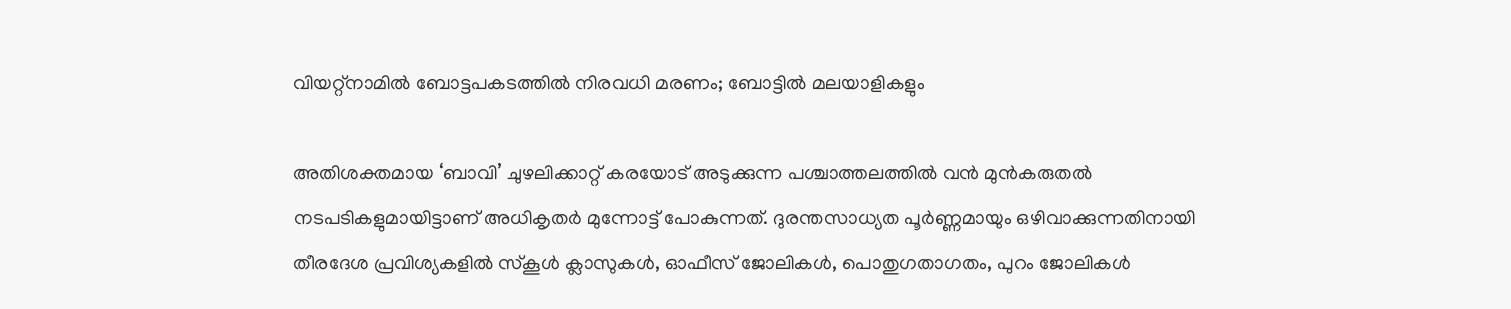വിയറ്റ്‌നാമില്‍ ബോട്ടപകടത്തില്‍ നിരവധി മരണം; ബോട്ടില്‍ മലയാളികളും

അതിശക്തമായ ‘ബാവി’ ചുഴലിക്കാറ്റ് കരയോട് അടുക്കുന്ന പശ്ചാത്തലത്തിൽ വൻ മുൻകരുതൽ നടപടികളുമായിട്ടാണ് അധികൃതർ മുന്നോട്ട് പോകുന്നത്. ദുരന്തസാധ്യത പൂർണ്ണമായും ഒഴിവാക്കുന്നതിനായി തീരദേശ പ്രവിശ്യകളിൽ സ്കൂൾ ക്ലാസുകൾ, ഓഫീസ് ജോലികൾ, പൊതുഗതാഗതം, പുറം ജോലികൾ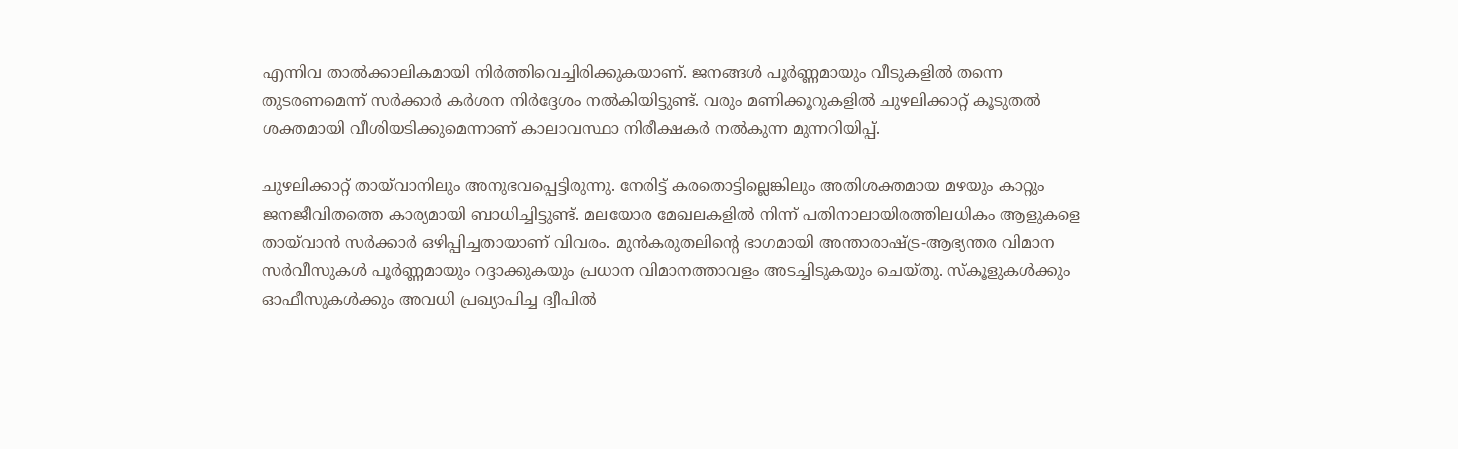എന്നിവ താൽക്കാലികമായി നിർത്തിവെച്ചിരിക്കുകയാണ്. ജനങ്ങൾ പൂർണ്ണമായും വീടുകളിൽ തന്നെ തുടരണമെന്ന് സർക്കാർ കർശന നിർദ്ദേശം നൽകിയിട്ടുണ്ട്. വരും മണിക്കൂറുകളിൽ ചുഴലിക്കാറ്റ് കൂടുതൽ ശക്തമായി വീശിയടിക്കുമെന്നാണ് കാലാവസ്ഥാ നിരീക്ഷകർ നൽകുന്ന മുന്നറിയിപ്പ്.

ചുഴലിക്കാറ്റ് തായ്‌വാനിലും അനുഭവപ്പെട്ടിരുന്നു. നേരിട്ട് കരതൊട്ടില്ലെങ്കിലും അതിശക്തമായ മഴയും കാറ്റും ജനജീവിതത്തെ കാര്യമായി ബാധിച്ചിട്ടുണ്ട്. മലയോര മേഖലകളിൽ നിന്ന് പതിനാലായിരത്തിലധികം ആളുകളെ തായ്‌വാൻ സർക്കാർ ഒഴിപ്പിച്ചതായാണ് വിവരം. മുൻകരുതലിന്റെ ഭാഗമായി അന്താരാഷ്ട്ര-ആഭ്യന്തര വിമാന സർവീസുകൾ പൂർണ്ണമായും റദ്ദാക്കുകയും പ്രധാന വിമാനത്താവളം അടച്ചിടുകയും ചെയ്തു. സ്കൂളുകൾക്കും ഓഫീസുകൾക്കും അവധി പ്രഖ്യാപിച്ച ദ്വീപിൽ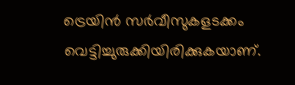ട്രെയിൻ സർവീസുകളടക്കം വെട്ടിച്ചുരുക്കിയിരിക്കുകയാണ്.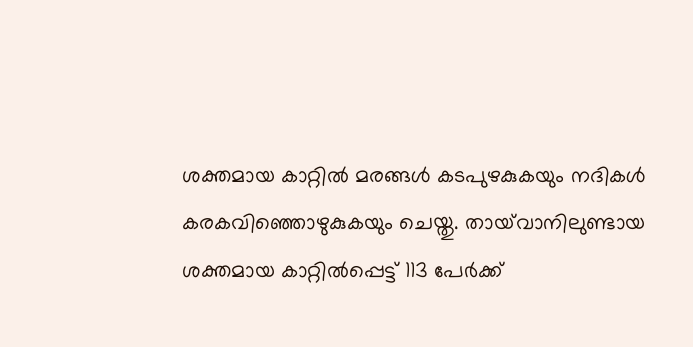ശക്തമായ കാറ്റിൽ മരങ്ങൾ കടപുഴകുകയും നദികൾ കരകവിഞ്ഞൊഴുകുകയും ചെയ്തു. തായ്‌വാനിലുണ്ടായ ശക്തമായ കാറ്റിൽപ്പെട്ട് 113 പേർക്ക്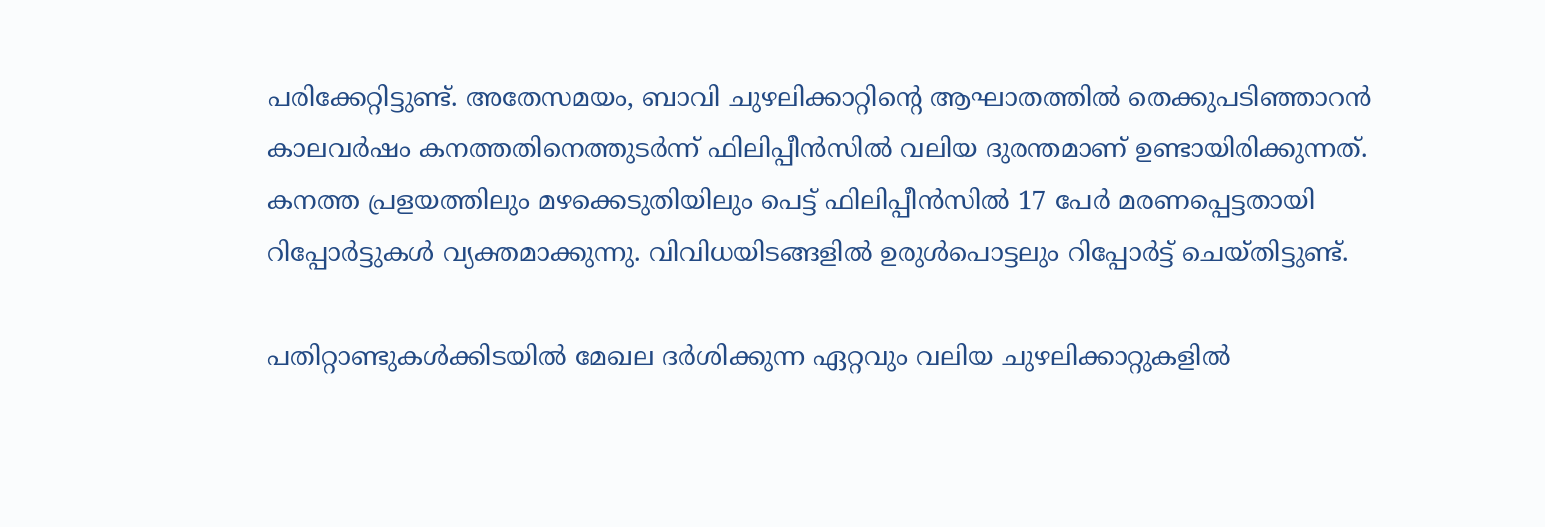പരിക്കേറ്റിട്ടുണ്ട്. അതേസമയം, ബാവി ചുഴലിക്കാറ്റിന്റെ ആഘാതത്തിൽ തെക്കുപടിഞ്ഞാറൻ കാലവർഷം കനത്തതിനെത്തുടർന്ന് ഫിലിപ്പീൻസിൽ വലിയ ദുരന്തമാണ് ഉണ്ടായിരിക്കുന്നത്. കനത്ത പ്രളയത്തിലും മഴക്കെടുതിയിലും പെട്ട് ഫിലിപ്പീൻസിൽ 17 പേർ മരണപ്പെട്ടതായി റിപ്പോർട്ടുകൾ വ്യക്തമാക്കുന്നു. വിവിധയിടങ്ങളിൽ ഉരുൾപൊട്ടലും റിപ്പോർട്ട് ചെയ്തിട്ടുണ്ട്.

പതിറ്റാണ്ടുകൾക്കിടയിൽ മേഖല ദർശിക്കുന്ന ഏറ്റവും വലിയ ചുഴലിക്കാറ്റുകളിൽ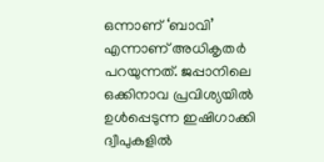ഒന്നാണ് ‘ബാവി’ എന്നാണ് അധികൃതർ പറയുന്നത്. ജപ്പാനിലെ ഒക്കിനാവ പ്രവിശ്യയിൽ ഉൾപ്പെടുന്ന ഇഷിഗാക്കി ദ്വീപുകളിൽ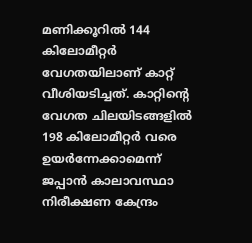മണിക്കൂറിൽ 144 കിലോമീറ്റർ വേഗതയിലാണ് കാറ്റ് വീശിയടിച്ചത്. കാറ്റിന്റെ വേഗത ചിലയിടങ്ങളിൽ 198 കിലോമീറ്റർ വരെ ഉയർന്നേക്കാമെന്ന് ജപ്പാൻ കാലാവസ്ഥാ നിരീക്ഷണ കേന്ദ്രം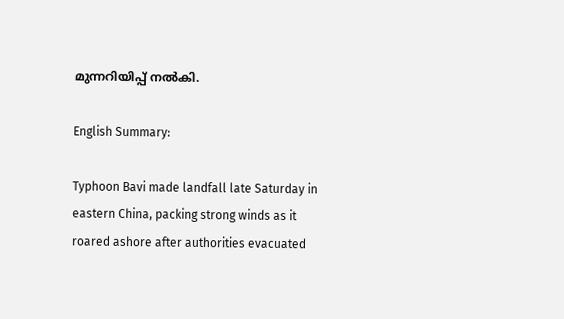മുന്നറിയിപ്പ് നൽകി.

English Summary:

Typhoon Bavi made landfall late Saturday in eastern China, packing strong winds as it roared ashore after authorities evacuated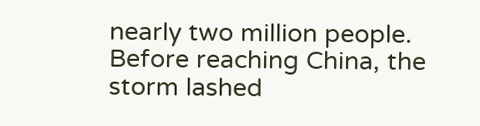nearly two million people. Before reaching China, the storm lashed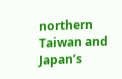northern Taiwan and Japan’s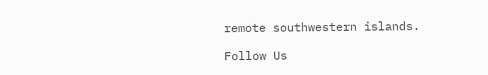remote southwestern islands.

Follow Us